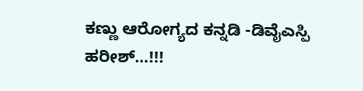ಕಣ್ಣು ಆರೋಗ್ಯದ ಕನ್ನಡಿ -ಡಿವೈಎಸ್ಪಿ ಹರೀಶ್…!!!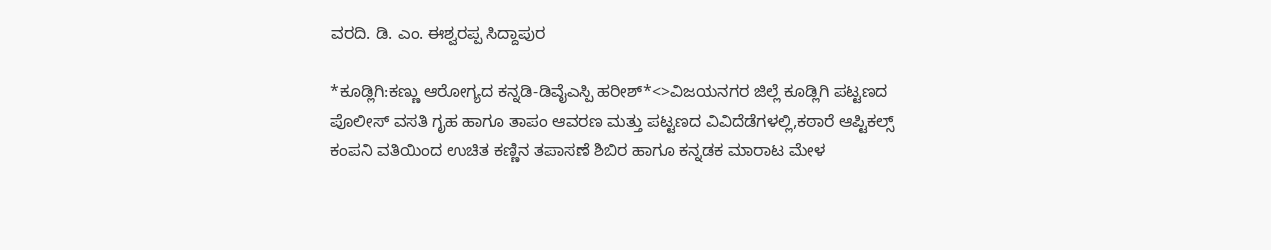ವರದಿ. ಡಿ. ಎಂ. ಈಶ್ವರಪ್ಪ ಸಿದ್ದಾಪುರ

*ಕೂಡ್ಲಿಗಿ:ಕಣ್ಣು ಆರೋಗ್ಯದ ಕನ್ನಡಿ-ಡಿವೈಎಸ್ಪಿ ಹರೀಶ್*<>ವಿಜಯನಗರ ಜಿಲ್ಲೆ ಕೂಡ್ಲಿಗಿ ಪಟ್ಟಣದ ಪೊಲೀಸ್ ವಸತಿ ಗೃಹ ಹಾಗೂ ತಾಪಂ ಆವರಣ ಮತ್ತು ಪಟ್ಟಣದ ವಿವಿದೆಡೆಗಳಲ್ಲಿ,ಕಠಾರೆ ಆಪ್ಟಿಕಲ್ಸ್ ಕಂಪನಿ ವತಿಯಿಂದ ಉಚಿತ ಕಣ್ಣಿನ ತಪಾಸಣೆ ಶಿಬಿರ ಹಾಗೂ ಕನ್ನಡಕ ಮಾರಾಟ ಮೇಳ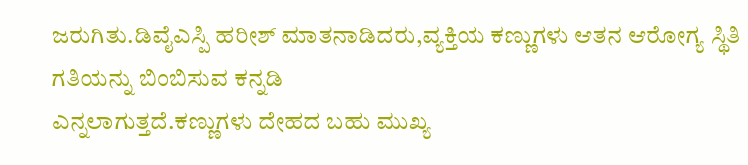ಜರುಗಿತು.ಡಿವೈಎಸ್ಪಿ ಹರೀಶ್ ಮಾತನಾಡಿದರು,ವ್ಯಕ್ತಿಯ ಕಣ್ಣುಗಳು ಆತನ ಆರೋಗ್ಯ ಸ್ಥಿತಿ ಗತಿಯನ್ನು ಬಿಂಬಿಸುವ ಕನ್ನಡಿ
ಎನ್ನಲಾಗುತ್ತದೆ.ಕಣ್ಣುಗಳು ದೇಹದ ಬಹು ಮುಖ್ಯ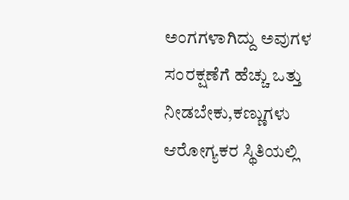ಅಂಗಗಳಾಗಿದ್ದು ಅವುಗಳ ಸಂರಕ್ಷಣೆಗೆ ಹೆಚ್ಚು ಒತ್ತು ನೀಡಬೇಕು,ಕಣ್ಣುಗಳು ಆರೋಗ್ಯಕರ ಸ್ಥಿತಿಯಲ್ಲಿ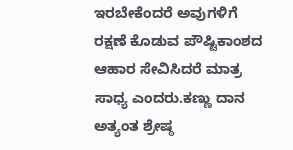ಇರಬೇಕೆಂದರೆ ಅವುಗಳಿಗೆ ರಕ್ಷಣೆ ಕೊಡುವ ಪೌಷ್ಟಿಕಾಂಶದ ಆಹಾರ ಸೇವಿಸಿದರೆ ಮಾತ್ರ ಸಾಧ್ಯ ಎಂದರು.ಕಣ್ಣು ದಾನ ಅತ್ಯಂತ ಶ್ರೇಷ್ಠ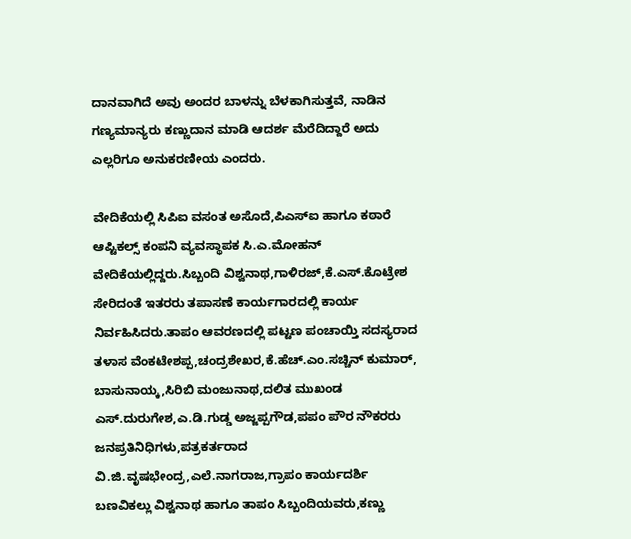ದಾನವಾಗಿದೆ ಅವು ಅಂದರ ಬಾಳನ್ನು ಬೆಳಕಾಗಿಸುತ್ತವೆ, ನಾಡಿನ ಗಣ್ಯಮಾನ್ಯರು ಕಣ್ಣುದಾನ ಮಾಡಿ ಆದರ್ಶ ಮೆರೆದಿದ್ದಾರೆ ಅದು ಎಲ್ಲರಿಗೂ ಅನುಕರಣೀಯ ಎಂದರು.

ವೇದಿಕೆಯಲ್ಲಿ ಸಿಪಿಐ ವಸಂತ ಅಸೊದೆ,ಪಿಎಸ್ಐ ಹಾಗೂ ಕಠಾರೆ ಆಪ್ಟಿಕಲ್ಸ್ ಕಂಪನಿ ವ್ಯವಸ್ಥಾಪಕ ಸಿ.ಎ.ಮೋಹನ್
ವೇದಿಕೆಯಲ್ಲಿದ್ದರು.ಸಿಬ್ಬಂದಿ ವಿಶ್ವನಾಥ,ಗಾಳಿರ‍ಜ್,ಕೆ.ಎಸ್.ಕೊಟ್ರೇಶ ಸೇರಿದಂತೆ ಇತರರು ತಪಾಸಣೆ ಕಾರ್ಯಗಾರದಲ್ಲಿ ಕಾರ್ಯ ನಿರ್ವಹಿಸಿದರು.ತಾಪಂ ಆವರಣದಲ್ಲಿ ಪಟ್ಟಣ ಪಂಚಾಯ್ತಿ ಸದಸ್ಯರಾದ ತಳಾಸ ವೆಂಕಟೇಶಪ್ಪ,ಚಂದ್ರಶೇಖರ,ಕೆ.ಹೆಚ್.ಎಂ.ಸಚ್ಚಿನ್ ಕುಮಾರ್, ಬಾಸುನಾಯ್ಕ,ಸಿರಿಬಿ ಮಂಜುನಾಥ,ದಲಿತ ಮುಖಂಡ ಎಸ್.ದುರುಗೇಶ,ಎ.ಡಿ.ಗುಡ್ಡ ಅಜ್ಜಪ್ಪಗೌಡ,ಪಪಂ ಪೌರ ನೌಕರರು ಜನಪ್ರತಿನಿಧಿಗಳು,ಪತ್ರಕರ್ತರಾದ ವಿ.ಜಿ.ವೃಷಭೇಂದ್ರ,ಎಲೆ.ನಾಗರಾಜ,ಗ್ರಾಪಂ ಕಾರ್ಯದರ್ಶಿ ಬಣವಿಕಲ್ಲು ವಿಶ್ವನಾಥ ಹಾಗೂ ತಾಪಂ ಸಿಬ್ಬಂದಿಯವರು,ಕಣ್ಣು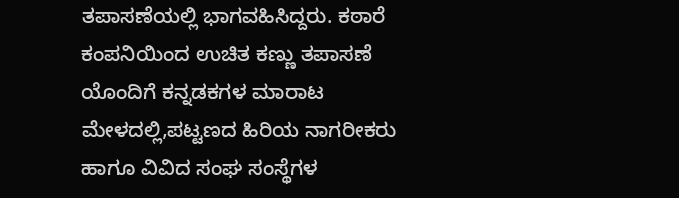ತಪಾಸಣೆಯಲ್ಲಿ ಭಾಗವಹಿಸಿದ್ದರು. ಕಠಾರೆ ಕಂಪನಿಯಿಂದ ಉಚಿತ ಕಣ್ಣು ತಪಾಸಣೆ ಯೊಂದಿಗೆ ಕನ್ನಡಕಗಳ ಮಾರಾಟ ಮೇಳದಲ್ಲಿ,ಪಟ್ಟಣದ ಹಿರಿಯ ನಾಗರೀಕರು ಹಾಗೂ ವಿವಿದ ಸಂಘ ಸಂಸ್ಥೆಗಳ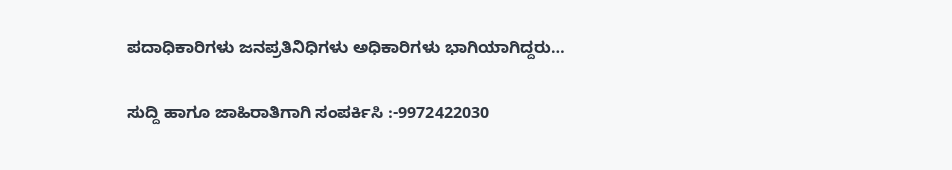ಪದಾಧಿಕಾರಿಗಳು ಜನಪ್ರತಿನಿಧಿಗಳು ಅಧಿಕಾರಿಗಳು ಭಾಗಿಯಾಗಿದ್ದರು…

ಸುದ್ದಿ ಹಾಗೂ ಜಾಹಿರಾತಿಗಾಗಿ ಸಂಪರ್ಕಿಸಿ :-9972422030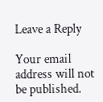Leave a Reply

Your email address will not be published.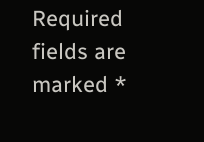Required fields are marked *